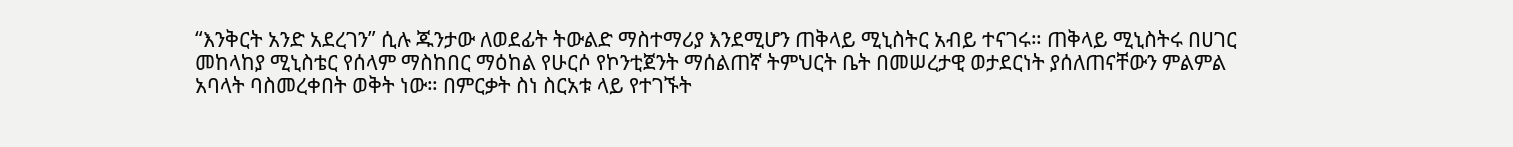“እንቅርት አንድ አደረገን” ሲሉ ጁንታው ለወደፊት ትውልድ ማስተማሪያ እንደሚሆን ጠቅላይ ሚኒስትር አብይ ተናገሩ። ጠቅላይ ሚኒስትሩ በሀገር መከላከያ ሚኒስቴር የሰላም ማስከበር ማዕከል የሁርሶ የኮንቲጀንት ማሰልጠኛ ትምህርት ቤት በመሠረታዊ ወታደርነት ያሰለጠናቸውን ምልምል አባላት ባስመረቀበት ወቅት ነው። በምርቃት ስነ ስርአቱ ላይ የተገኙት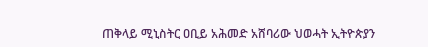ጠቅላይ ሚኒስትር ዐቢይ አሕመድ አሸባሪው ህወሓት ኢትዮጵያን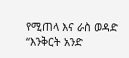የሚጠላ እና ራስ ወዳድ
“እንቅርት አንድ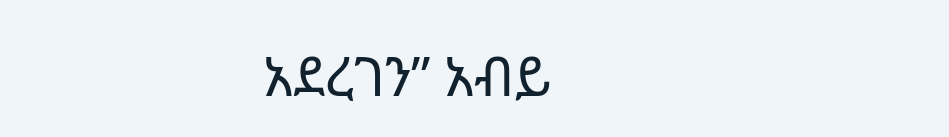አደረገን” አብይ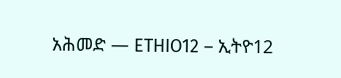አሕመድ — ETHIO12 – ኢትዮ12